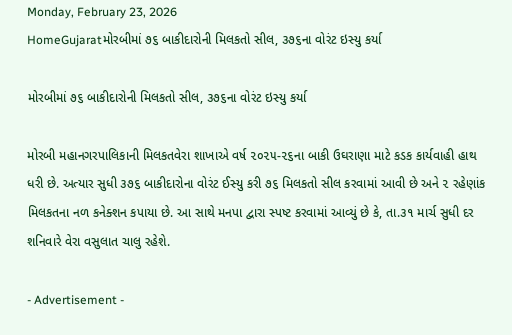Monday, February 23, 2026
HomeGujaratમોરબીમાં ૭૬ બાકીદારોની મિલકતો સીલ, ૩૭૬ના વોરંટ ઇસ્યુ કર્યા

મોરબીમાં ૭૬ બાકીદારોની મિલકતો સીલ, ૩૭૬ના વોરંટ ઇસ્યુ કર્યા

મોરબી મહાનગરપાલિકાની મિલકતવેરા શાખાએ વર્ષ ૨૦૨૫-૨૬ના બાકી ઉઘરાણા માટે કડક કાર્યવાહી હાથ ધરી છે. અત્યાર સુધી ૩૭૬ બાકીદારોના વોરંટ ઈસ્યુ કરી ૭૬ મિલકતો સીલ કરવામાં આવી છે અને ૨ રહેણાંક મિલકતના નળ કનેક્શન કપાયા છે. આ સાથે મનપા દ્વારા સ્પષ્ટ કરવામાં આવ્યું છે કે, તા.૩૧ માર્ચ સુધી દર શનિવારે વેરા વસુલાત ચાલુ રહેશે.

- Advertisement -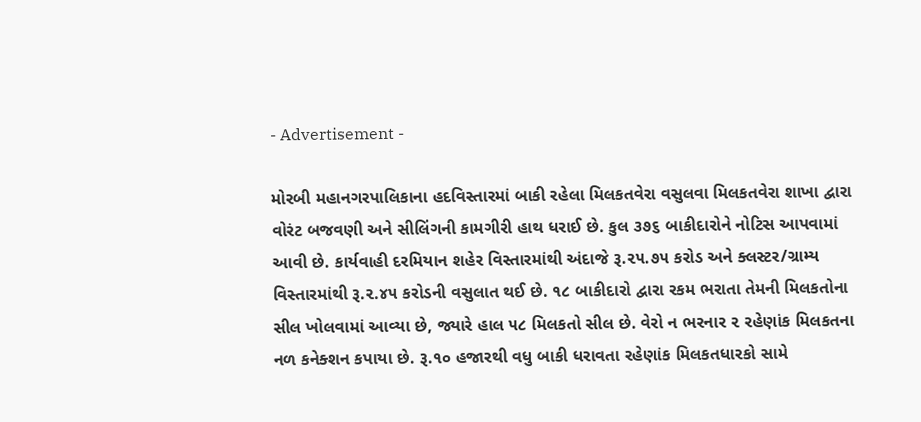- Advertisement -

મોરબી મહાનગરપાલિકાના હદવિસ્તારમાં બાકી રહેલા મિલકતવેરા વસુલવા મિલકતવેરા શાખા દ્વારા વોરંટ બજવણી અને સીલિંગની કામગીરી હાથ ધરાઈ છે. કુલ ૩૭૬ બાકીદારોને નોટિસ આપવામાં આવી છે. કાર્યવાહી દરમિયાન શહેર વિસ્તારમાંથી અંદાજે રૂ.૨૫.૭૫ કરોડ અને ક્લસ્ટર/ગ્રામ્ય વિસ્તારમાંથી રૂ.૨.૪૫ કરોડની વસુલાત થઈ છે. ૧૮ બાકીદારો દ્વારા રકમ ભરાતા તેમની મિલકતોના સીલ ખોલવામાં આવ્યા છે, જ્યારે હાલ ૫૮ મિલકતો સીલ છે. વેરો ન ભરનાર ૨ રહેણાંક મિલકતના નળ કનેક્શન કપાયા છે. રૂ.૧૦ હજારથી વધુ બાકી ધરાવતા રહેણાંક મિલકતધારકો સામે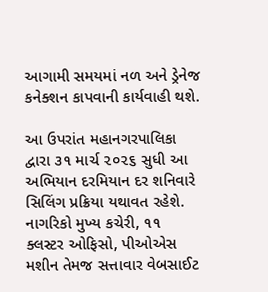આગામી સમયમાં નળ અને ડ્રેનેજ કનેક્શન કાપવાની કાર્યવાહી થશે.

આ ઉપરાંત મહાનગરપાલિકા દ્વારા ૩૧ માર્ચ ૨૦૨૬ સુધી આ અભિયાન દરમિયાન દર શનિવારે સિલિંગ પ્રક્રિયા યથાવત રહેશે. નાગરિકો મુખ્ય કચેરી, ૧૧ ક્લસ્ટર ઓફિસો, પીઓએસ મશીન તેમજ સત્તાવાર વેબસાઈટ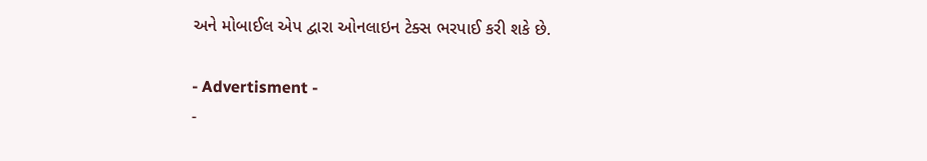અને મોબાઈલ એપ દ્વારા ઓનલાઇન ટેક્સ ભરપાઈ કરી શકે છે.

- Advertisment -
-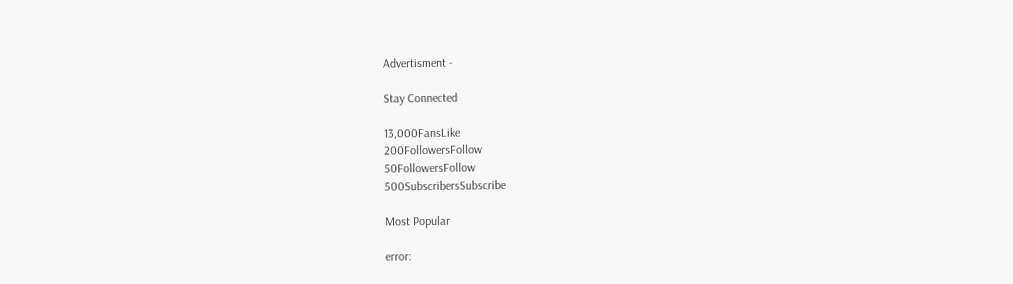Advertisment -

Stay Connected

13,000FansLike
200FollowersFollow
50FollowersFollow
500SubscribersSubscribe

Most Popular

error: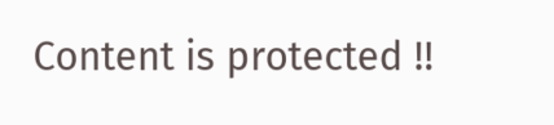Content is protected !!